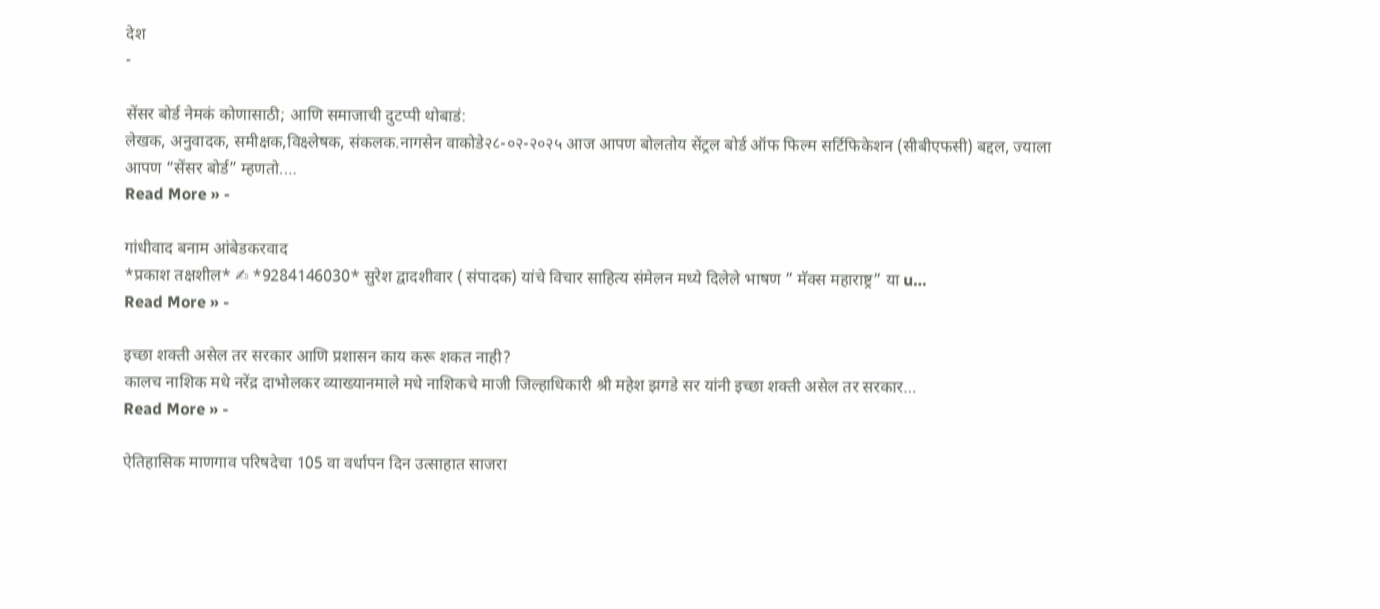देश
-

सेंसर बोर्ड नेमकं कोणासाठी; आणि समाजाची दुटप्पी थोबाडं:
लेखक, अनुवादक, समीक्षक,विक्ष्लेषक, संकलक.नागसेन वाकोडे२८-०२-२०२५ आज आपण बोलतोय सेंट्रल बोर्ड ऑफ फिल्म सर्टिफिकेशन (सीबीएफसी) बद्दल, ज्याला आपण “सेंसर बोर्ड” म्हणतो.…
Read More » -

गांधीवाद बनाम आंबेडकरवाद
*प्रकाश तक्षशील* ✍ *9284146030* सुरेश द्वादशीवार ( संपादक) यांचे विचार साहित्य संमेलन मध्ये दिलेले भाषण ” मॅक्स महाराष्ट्र” या u…
Read More » -

इच्छा शक्ती असेल तर सरकार आणि प्रशासन काय करू शकत नाही?
कालच नाशिक मधे नरेंद्र दाभोलकर व्याख्यानमाले मधे नाशिकचे माजी जिल्हाधिकारी श्री महेश झगडे सर यांनी इच्छा शक्ती असेल तर सरकार…
Read More » -

ऐतिहासिक माणगाव परिषदेचा 105 वा वर्धापन दिन उत्साहात साजरा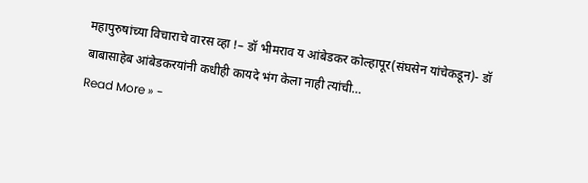महापुरुषांच्या विचाराचे वारस व्हा !– डॉ भीमराव य आंबेडकर कोल्हापूर(संघसेन यांचेकडून)- डॉ बाबासाहेब आंबेडकरयांनी कधीही कायदे भंग केला नाही त्यांची…
Read More » -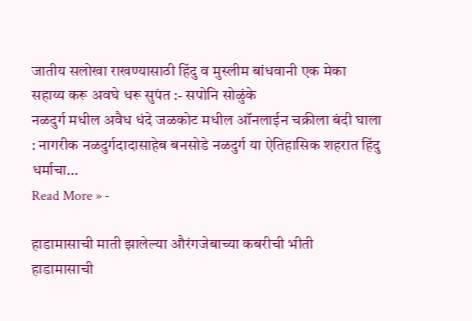जातीय सलोखा राखण्यासाठी हिंदु व मुस्लीम बांधवानी एक मेका सहाय्य करू अवघे धरू सुपंत :- सपोनि सोळुंके
नळदुर्ग मधील अवैध धंदे जळकोट मधील ऑनलाईन चक्रीला बंदी घाला : नागरीक नळदुर्गदादासाहेब बनसोडे नळदुर्ग या ऐतिहासिक शहरात हिंदु धर्माचा…
Read More » -

हाडामासाची माती झालेल्या औरंगजेबाच्या कबरीची भीती
हाडामासाची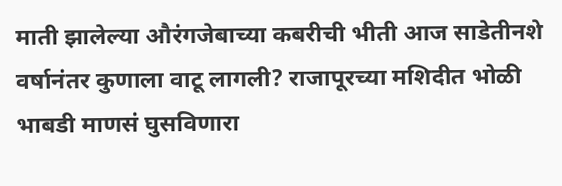माती झालेल्या औरंगजेबाच्या कबरीची भीती आज साडेतीनशे वर्षानंतर कुणाला वाटू लागली? राजापूरच्या मशिदीत भोळी भाबडी माणसं घुसविणारा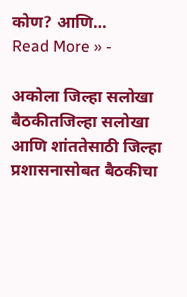कोण? आणि…
Read More » -

अकोला जिल्हा सलोखा बैठकीतजिल्हा सलोखा आणि शांततेसाठी जिल्हा प्रशासनासोबत बैठकीचा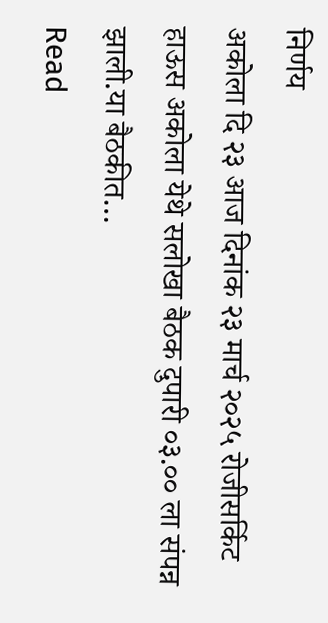निर्णय
अकोला दि २३ आज दिनांक २३ मार्च २०२५ रोजीसर्किट हाऊस अकोला येथे सलोखा बैठक दुपारी ०३.०० ला संपन्न झाली.या बैठकीत…
Read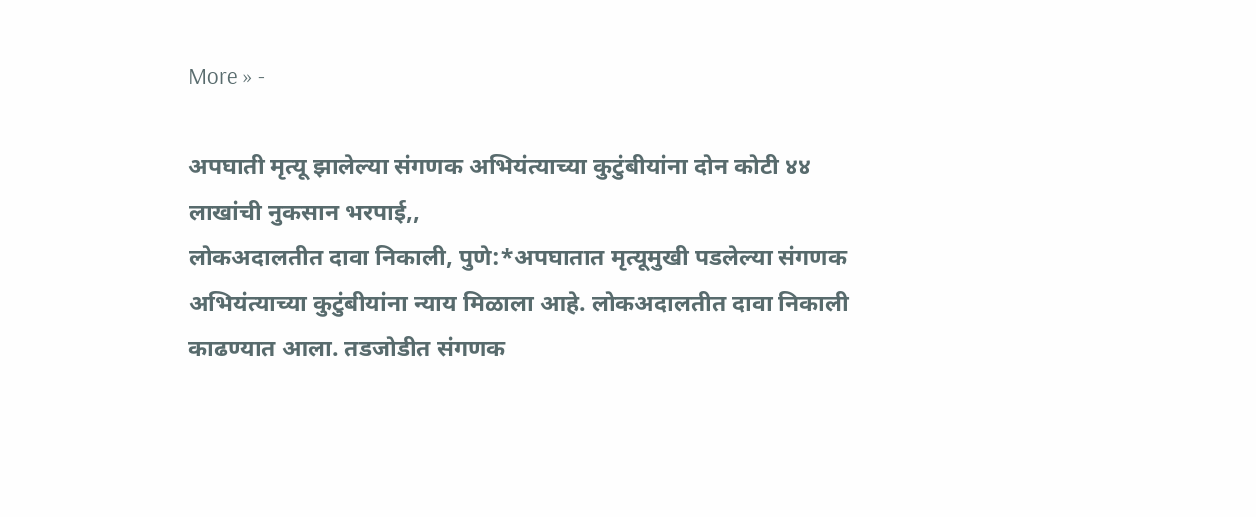More » -

अपघाती मृत्यू झालेल्या संगणक अभियंत्याच्या कुटुंबीयांना दोन कोटी ४४ लाखांची नुकसान भरपाई,,
लोकअदालतीत दावा निकाली, पुणे:*अपघातात मृत्यूमुखी पडलेल्या संगणक अभियंत्याच्या कुटुंबीयांना न्याय मिळाला आहे. लोकअदालतीत दावा निकाली काढण्यात आला. तडजोडीत संगणक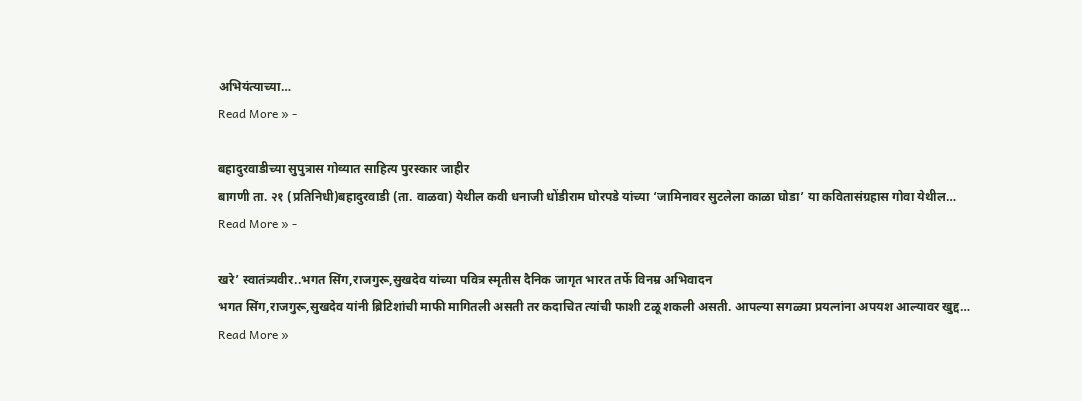अभियंत्याच्या…
Read More » -

बहादुरवाडीच्या सुपुत्रास गोव्यात साहित्य पुरस्कार जाहीर
बागणी ता. २१ (प्रतिनिधी)बहादुरवाडी (ता. वाळवा) येथील कवी धनाजी धोंडीराम घोरपडे यांच्या ‘जामिनावर सुटलेला काळा घोडा’ या कवितासंग्रहास गोवा येथील…
Read More » -

खरे’ स्वातंत्र्यवीर..भगत सिंग,राजगुरू,सुखदेव यांच्या पवित्र स्मृतीस दैनिक जागृत भारत तर्फे विनम्र अभिवादन
भगत सिंग,राजगुरू,सुखदेव यांनी ब्रिटिशांची माफी मागितली असती तर कदाचित त्यांची फाशी टळू शकली असती. आपल्या सगळ्या प्रयत्नांना अपयश आल्यावर खुद्द…
Read More »